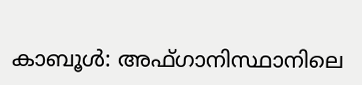കാബൂൾ: അഫ്ഗാനിസ്ഥാനിലെ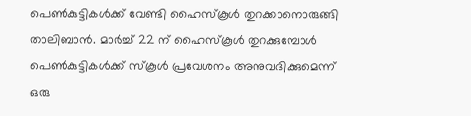പെൺകുട്ടികൾക്ക് വേണ്ടി ഹൈസ്കൂൾ തുറക്കാനൊരുങ്ങി താലിബാൻ. മാർച്ച് 22 ന് ഹൈസ്കൂൾ തുറക്കുമ്പോൾ പെൺകുട്ടികൾക്ക് സ്കൂൾ പ്രവേശനം അനുവദിക്കുമെന്ന് ഒരു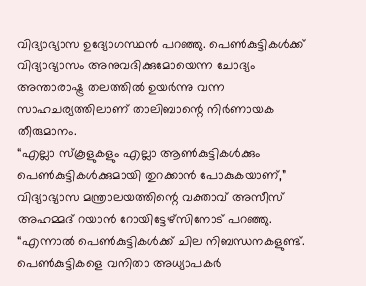വിദ്യാഭ്യാസ ഉദ്യോഗസ്ഥൻ പറഞ്ഞു. പെൺകുട്ടികൾക്ക് വിദ്യാഭ്യാസം അനുവദിക്കുമോയെന്ന ചോദ്യം അന്താരാഷ്ട്ര തലത്തിൽ ഉയർന്നു വന്ന സാഹചര്യത്തിലാണ് താലിബാന്റെ നിർണായക തീരുമാനം.
“എല്ലാ സ്കൂളുകളും എല്ലാ ആൺകുട്ടികൾക്കും പെൺകുട്ടികൾക്കുമായി തുറക്കാൻ പോകുകയാണ്,” വിദ്യാഭ്യാസ മന്ത്രാലയത്തിന്റെ വക്താവ് അസീസ് അഹമ്മദ് റയാൻ റോയിട്ടേഴ്സിനോട് പറഞ്ഞു.
“എന്നാൽ പെൺകുട്ടികൾക്ക് ചില നിബന്ധനകളുണ്ട്. പെൺകുട്ടികളെ വനിതാ അധ്യാപകർ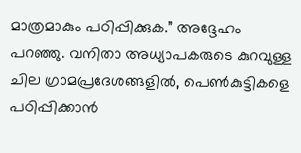മാത്രമാകും പഠിപ്പിക്കുക.” അദ്ദേഹം പറഞ്ഞു. വനിതാ അധ്യാപകരുടെ കുറവുള്ള ചില ഗ്രാമപ്രദേശങ്ങളിൽ, പെൺകുട്ടികളെ പഠിപ്പിക്കാൻ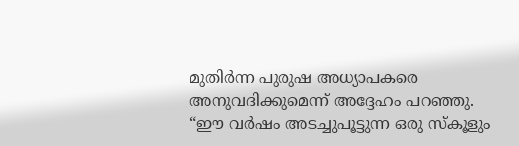മുതിർന്ന പുരുഷ അധ്യാപകരെ അനുവദിക്കുമെന്ന് അദ്ദേഹം പറഞ്ഞു.
“ഈ വർഷം അടച്ചുപൂട്ടുന്ന ഒരു സ്കൂളും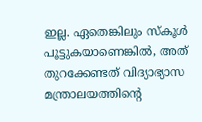ഇല്ല. ഏതെങ്കിലും സ്കൂൾ പൂട്ടുകയാണെങ്കിൽ, അത് തുറക്കേണ്ടത് വിദ്യാഭ്യാസ മന്ത്രാലയത്തിന്റെ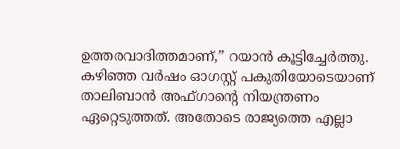ഉത്തരവാദിത്തമാണ്,” റയാൻ കൂട്ടിച്ചേർത്തു.
കഴിഞ്ഞ വർഷം ഓഗസ്റ്റ് പകുതിയോടെയാണ് താലിബാൻ അഫ്ഗാന്റെ നിയന്ത്രണം ഏറ്റെടുത്തത്. അതോടെ രാജ്യത്തെ എല്ലാ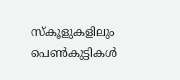സ്കൂളുകളിലും പെൺകുട്ടികൾ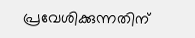പ്രവേശിക്കുന്നതിന്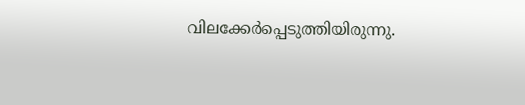വിലക്കേർപ്പെടുത്തിയിരുന്നു.